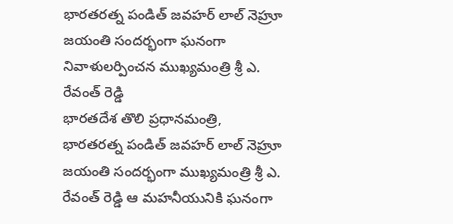భారతరత్న పండిత్ జవహర్ లాల్ నెహ్రూ జయంతి సందర్భంగా ఘనంగా నివాళులర్పించన ముఖ్యమంత్రి శ్రీ ఎ. రేవంత్ రెడ్డి
భారతదేశ తొలి ప్రధానమంత్రి, భారతరత్న పండిత్ జవహర్ లాల్ నెహ్రూ జయంతి సందర్భంగా ముఖ్యమంత్రి శ్రీ ఎ. రేవంత్ రెడ్డి ఆ మహనీయునికి ఘనంగా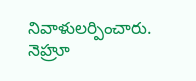నివాళులర్పించారు. నెహ్రూ